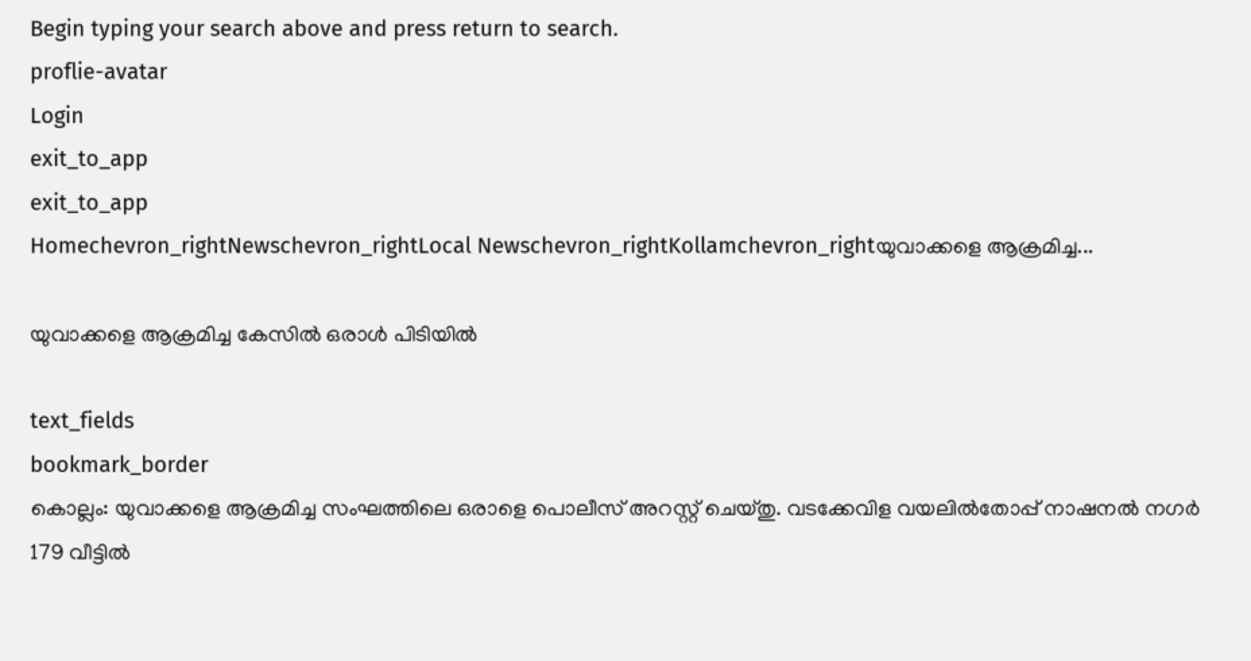Begin typing your search above and press return to search.
proflie-avatar
Login
exit_to_app
exit_to_app
Homechevron_rightNewschevron_rightLocal Newschevron_rightKollamchevron_rightയുവാക്കളെ ആക്രമിച്ച...

യുവാക്കളെ ആക്രമിച്ച കേസിൽ ഒരാൾ പിടിയിൽ

text_fields
bookmark_border
കൊല്ലം: യുവാക്കളെ ആക്രമിച്ച സംഘത്തിലെ ഒരാളെ പൊലീസ് അറസ്റ്റ് ചെയ്തു. വടക്കേവിള വയലിൽതോപ്പ് നാഷനൽ നഗർ 179 വീട്ടിൽ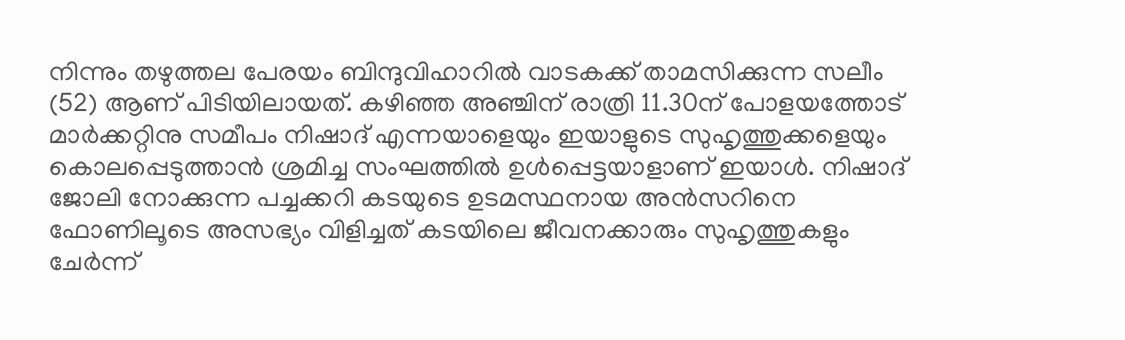നിന്നും തഴുത്തല പേരയം ബിന്ദുവിഹാറിൽ വാടകക്ക് താമസിക്കുന്ന സലീം (52) ആണ് പിടിയിലായത്. കഴിഞ്ഞ അഞ്ചിന് രാത്രി 11.30ന് പോളയത്തോട് മാർക്കറ്റിനു സമീപം നിഷാദ് എന്നയാളെയും ഇയാളുടെ സുഹൃത്തുക്കളെയും കൊലപ്പെടുത്താൻ ശ്രമിച്ച സംഘത്തിൽ ഉൾപ്പെട്ടയാളാണ് ഇയാൾ. നിഷാദ് ജോലി നോക്കുന്ന പച്ചക്കറി കടയുടെ ഉടമസ്ഥനായ അൻസറിനെ ഫോണിലൂടെ അസഭ്യം വിളിച്ചത് കടയിലെ ജീവനക്കാരും സുഹൃത്തുകളും ചേർന്ന്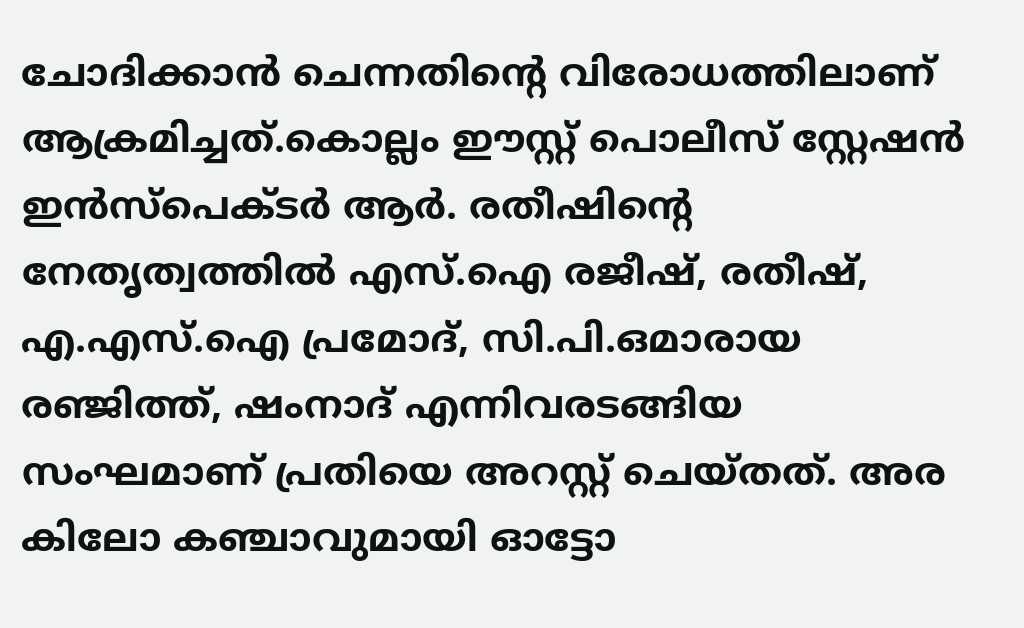ചോദിക്കാൻ ചെന്നതിന്‍റെ വിരോധത്തിലാണ് ആക്രമിച്ചത്.കൊല്ലം ഈസ്റ്റ് പൊലീസ് സ്റ്റേഷൻ ഇൻസ്പെക്ടർ ആർ. രതീഷിന്‍റെ നേതൃത്വത്തിൽ എസ്.ഐ രജീഷ്, രതീഷ്, എ.എസ്.ഐ പ്രമോദ്, സി.പി.ഒമാരായ രഞ്ജിത്ത്, ഷംനാദ് എന്നിവരടങ്ങിയ സംഘമാണ് പ്രതിയെ അറസ്റ്റ് ചെയ്തത്. അര കിലോ കഞ്ചാവുമായി ഓട്ടോ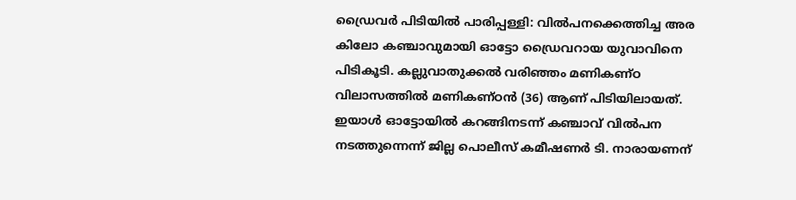ഡ്രൈവർ പിടിയിൽ പാരിപ്പള്ളി: വിൽപനക്കെത്തിച്ച അര കിലോ കഞ്ചാവുമായി ഓട്ടോ ഡ്രൈവറായ യുവാവിനെ പിടികൂടി. കല്ലുവാതുക്കൽ വരിഞ്ഞം മണികണ്ഠ വിലാസത്തിൽ മണികണ്ഠൻ (36) ആണ് പിടിയിലായത്. ഇയാൾ ഓട്ടോയിൽ കറങ്ങിനടന്ന് കഞ്ചാവ് വിൽപന നടത്തുന്നെന്ന് ജില്ല പൊലീസ് കമീഷണർ ടി. നാരായണന്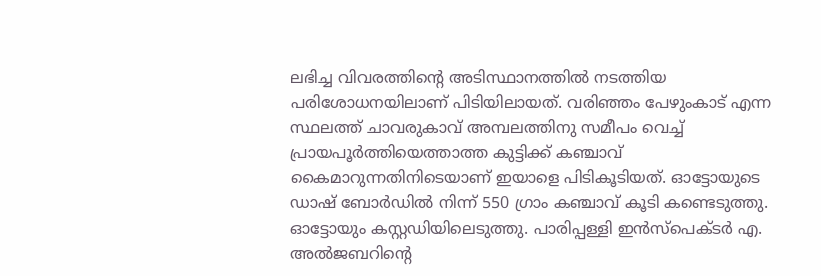ലഭിച്ച വിവരത്തിന്‍റെ അടിസ്ഥാനത്തിൽ നടത്തിയ പരിശോധനയിലാണ് പിടിയിലായത്. വരിഞ്ഞം പേഴുംകാട് എന്ന സ്ഥലത്ത് ചാവരുകാവ് അമ്പലത്തിനു സമീപം വെച്ച് പ്രായപൂർത്തിയെത്താത്ത കുട്ടിക്ക് കഞ്ചാവ് കൈമാറുന്നതിനിടെയാണ് ഇയാളെ പിടികൂടിയത്. ഓട്ടോയുടെ ഡാഷ് ബോർഡിൽ നിന്ന് 550 ഗ്രാം കഞ്ചാവ് കൂടി കണ്ടെടുത്തു. ഓട്ടോയും കസ്റ്റഡിയിലെടുത്തു. പാരിപ്പള്ളി ഇൻസ്പെക്ടർ എ. അൽജബറിന്‍റെ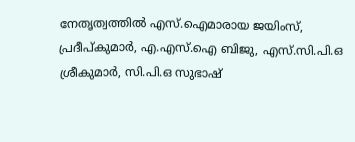നേതൃത്വത്തിൽ എസ്.ഐമാരായ ജയിംസ്, പ്രദീപ്കുമാർ, എ.എസ്.ഐ ബിജു, എസ്.സി.പി.ഒ ശ്രീകുമാർ, സി.പി.ഒ സുഭാഷ്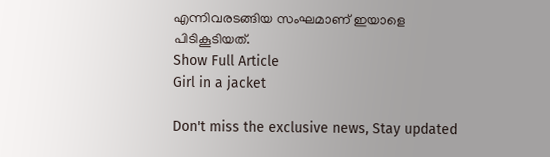എന്നിവരടങ്ങിയ സംഘമാണ് ഇയാളെ പിടികൂടിയത്.
Show Full Article
Girl in a jacket

Don't miss the exclusive news, Stay updated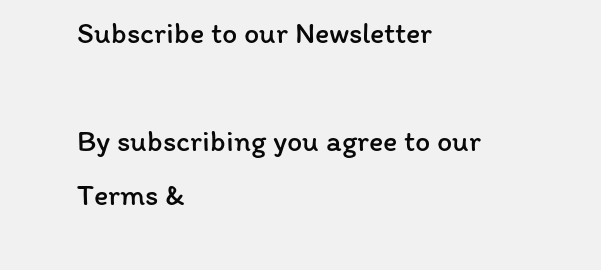Subscribe to our Newsletter

By subscribing you agree to our Terms &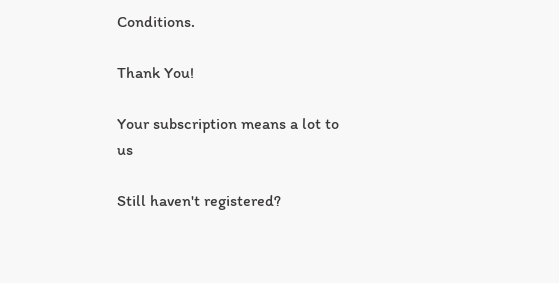Conditions.

Thank You!

Your subscription means a lot to us

Still haven't registered?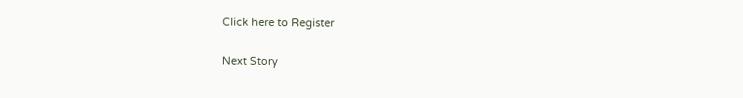Click here to Register

Next Story